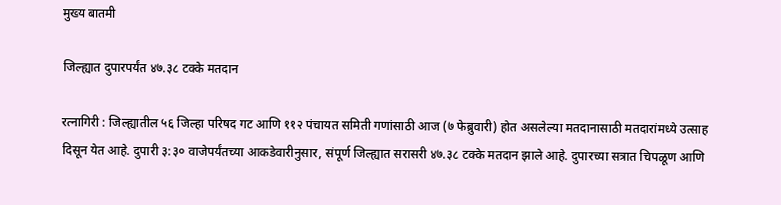मुख्य बातमी

जिल्ह्यात दुपारपर्यंत ४७.३८ टक्के मतदान

रत्नागिरी : जिल्ह्यातील ५६ जिल्हा परिषद गट आणि ११२ पंचायत समिती गणांसाठी आज (७ फेब्रुवारी) होत असलेल्या मतदानासाठी मतदारांमध्ये उत्साह दिसून येत आहे. दुपारी ३:३० वाजेपर्यंतच्या आकडेवारीनुसार, संपूर्ण जिल्ह्यात सरासरी ४७.३८ टक्के मतदान झाले आहे. दुपारच्या सत्रात चिपळूण आणि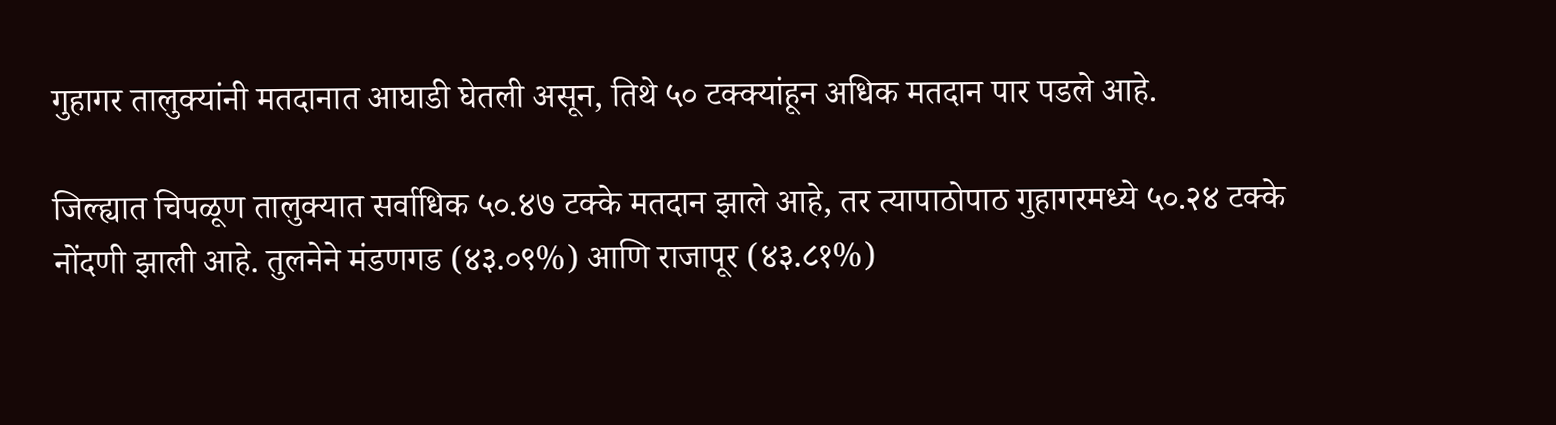गुहागर तालुक्यांनी मतदानात आघाडी घेतली असून, तिथे ५० टक्क्यांहून अधिक मतदान पार पडले आहे.

जिल्ह्यात चिपळूण तालुक्यात सर्वाधिक ५०.४७ टक्के मतदान झाले आहे, तर त्यापाठोपाठ गुहागरमध्ये ५०.२४ टक्के नोंदणी झाली आहे. तुलनेने मंडणगड (४३.०९%) आणि राजापूर (४३.८१%)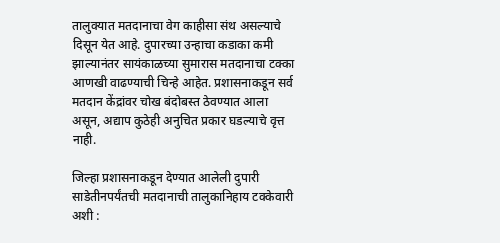तालुक्यात मतदानाचा वेग काहीसा संथ असल्याचे दिसून येत आहे. दुपारच्या उन्हाचा कडाका कमी झाल्यानंतर सायंकाळच्या सुमारास मतदानाचा टक्का आणखी वाढण्याची चिन्हे आहेत. प्रशासनाकडून सर्व मतदान केंद्रांवर चोख बंदोबस्त ठेवण्यात आला असून, अद्याप कुठेही अनुचित प्रकार घडल्याचे वृत्त नाही.

जिल्हा प्रशासनाकडून देण्यात आलेली दुपारी साडेतीनपर्यंतची मतदानाची तालुकानिहाय टक्केवारी अशी :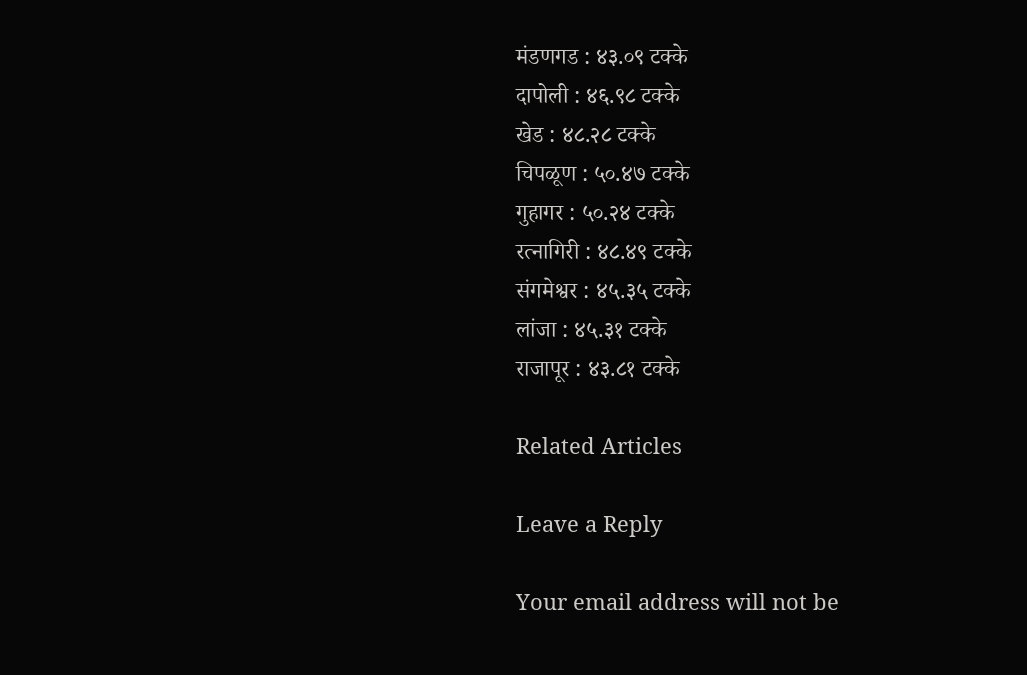मंडणगड : ४३.०९ टक्के
दापोली : ४६.९८ टक्के
खेड : ४८.२८ टक्के
चिपळूण : ५०.४७ टक्के
गुहागर : ५०.२४ टक्के
रत्नागिरी : ४८.४९ टक्के
संगमेश्वर : ४५.३५ टक्के
लांजा : ४५.३१ टक्के
राजापूर : ४३.८१ टक्के

Related Articles

Leave a Reply

Your email address will not be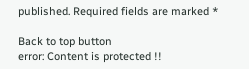published. Required fields are marked *

Back to top button
error: Content is protected !!